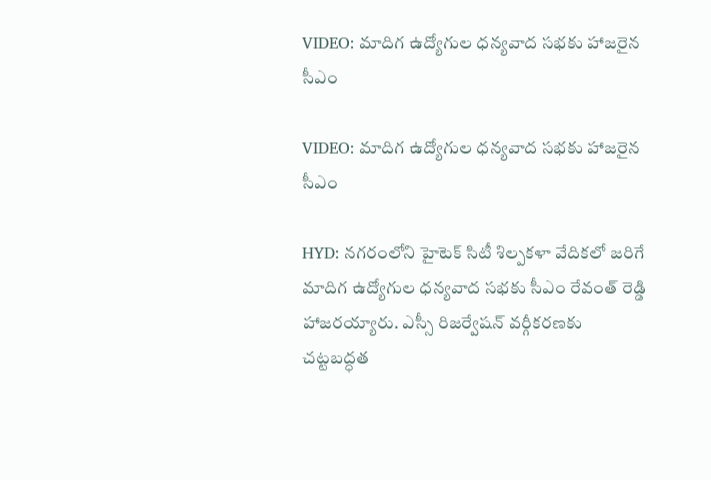VIDEO: మాదిగ ఉద్యోగుల ధన్యవాద సభకు హాజరైన సీఎం

VIDEO: మాదిగ ఉద్యోగుల ధన్యవాద సభకు హాజరైన సీఎం

HYD: నగరంలోని హైటెక్ సిటీ శిల్పకళా వేదికలో జరిగే మాదిగ ఉద్యోగుల ధన్యవాద సభకు సీఎం రేవంత్ రెడ్డి హాజరయ్యారు. ఎస్సీ రిజర్వేషన్ వర్గీకరణకు చట్టబద్ధత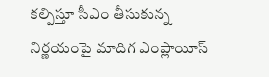కల్పిస్తూ సీఎం తీసుకున్న నిర్ణయంపై మాదిగ ఎంప్లాయీస్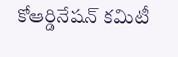కోఆర్డినేషన్ కమిటీ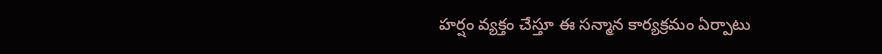హర్షం వ్యక్తం చేస్తూ ఈ సన్మాన కార్యక్రమం ఏర్పాటు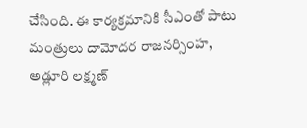చేసింది. ఈ కార్యక్రమానికి సీఎంతో పాటు మంత్రులు దామోదర రాజనర్సింహ, అడ్లూరి లక్ష్మణ్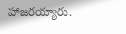హాజరయ్యారు.